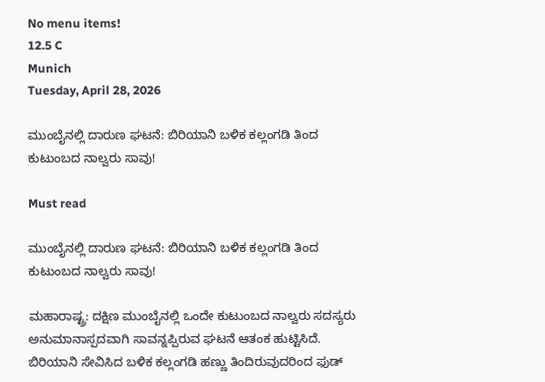No menu items!
12.5 C
Munich
Tuesday, April 28, 2026

ಮುಂಬೈನಲ್ಲಿ ದಾರುಣ ಘಟನೆ: ಬಿರಿಯಾನಿ ಬಳಿಕ ಕಲ್ಲಂಗಡಿ ತಿಂದ ಕುಟುಂಬದ ನಾಲ್ವರು ಸಾವು!

Must read

ಮುಂಬೈನಲ್ಲಿ ದಾರುಣ ಘಟನೆ: ಬಿರಿಯಾನಿ ಬಳಿಕ ಕಲ್ಲಂಗಡಿ ತಿಂದ ಕುಟುಂಬದ ನಾಲ್ವರು ಸಾವು!

ಮಹಾರಾಷ್ಟ್ರ: ದಕ್ಷಿಣ ಮುಂಬೈನಲ್ಲಿ ಒಂದೇ ಕುಟುಂಬದ ನಾಲ್ವರು ಸದಸ್ಯರು ಅನುಮಾನಾಸ್ಪದವಾಗಿ ಸಾವನ್ನಪ್ಪಿರುವ ಘಟನೆ ಆತಂಕ ಹುಟ್ಟಿಸಿದೆ. ಬಿರಿಯಾನಿ ಸೇವಿಸಿದ ಬಳಿಕ ಕಲ್ಲಂಗಡಿ ಹಣ್ಣು ತಿಂದಿರುವುದರಿಂದ ಫುಡ್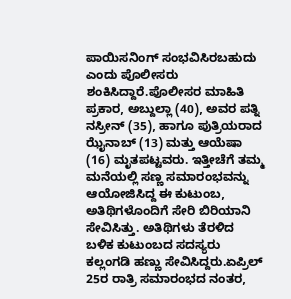ಪಾಯಿಸನಿಂಗ್ ಸಂಭವಿಸಿರಬಹುದು ಎಂದು ಪೊಲೀಸರು ಶಂಕಿಸಿದ್ದಾರೆ.ಪೊಲೀಸರ ಮಾಹಿತಿ ಪ್ರಕಾರ, ಅಬ್ದುಲ್ಲಾ (40), ಅವರ ಪತ್ನಿ ನಸ್ರೀನ್ (35), ಹಾಗೂ ಪುತ್ರಿಯರಾದ ಝೈನಾಬ್ (13) ಮತ್ತು ಆಯೆಷಾ (16) ಮೃತಪಟ್ಟವರು. ಇತ್ತೀಚೆಗೆ ತಮ್ಮ ಮನೆಯಲ್ಲಿ ಸಣ್ಣ ಸಮಾರಂಭವನ್ನು ಆಯೋಜಿಸಿದ್ದ ಈ ಕುಟುಂಬ, ಅತಿಥಿಗಳೊಂದಿಗೆ ಸೇರಿ ಬಿರಿಯಾನಿ ಸೇವಿಸಿತ್ತು. ಅತಿಥಿಗಳು ತೆರಳಿದ ಬಳಿಕ ಕುಟುಂಬದ ಸದಸ್ಯರು ಕಲ್ಲಂಗಡಿ ಹಣ್ಣು ಸೇವಿಸಿದ್ದರು.ಏಪ್ರಿಲ್ 25ರ ರಾತ್ರಿ ಸಮಾರಂಭದ ನಂತರ,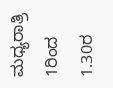ಮಧ್ಯರಾತ್ರಿ 1ರಿಂದ 1.30ರ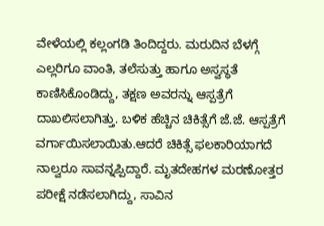ವೇಳೆಯಲ್ಲಿ ಕಲ್ಲಂಗಡಿ ತಿಂದಿದ್ದರು. ಮರುದಿನ ಬೆಳಗ್ಗೆ ಎಲ್ಲರಿಗೂ ವಾಂತಿ, ತಲೆಸುತ್ತು ಹಾಗೂ ಅಸ್ವಸ್ಥತೆ ಕಾಣಿಸಿಕೊಂಡಿದ್ದು, ತಕ್ಷಣ ಅವರನ್ನು ಆಸ್ಪತ್ರೆಗೆ ದಾಖಲಿಸಲಾಗಿತ್ತು. ಬಳಿಕ ಹೆಚ್ಚಿನ ಚಿಕಿತ್ಸೆಗೆ ಜೆ.ಜೆ. ಆಸ್ಪತ್ರೆಗೆ ವರ್ಗಾಯಿಸಲಾಯಿತು.ಆದರೆ ಚಿಕಿತ್ಸೆ ಫಲಕಾರಿಯಾಗದೆ ನಾಲ್ವರೂ ಸಾವನ್ನಪ್ಪಿದ್ದಾರೆ. ಮೃತದೇಹಗಳ ಮರಣೋತ್ತರ ಪರೀಕ್ಷೆ ನಡೆಸಲಾಗಿದ್ದು, ಸಾವಿನ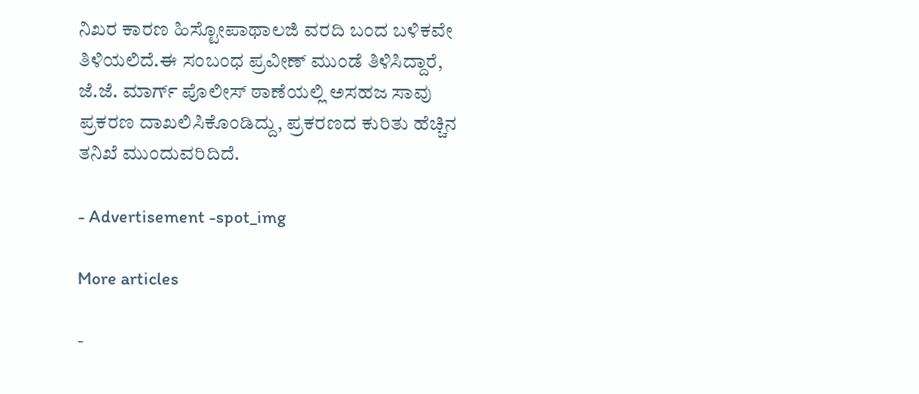ನಿಖರ ಕಾರಣ ಹಿಸ್ಟೋಪಾಥಾಲಜಿ ವರದಿ ಬಂದ ಬಳಿಕವೇ ತಿಳಿಯಲಿದೆ.ಈ ಸಂಬಂಧ ಪ್ರವೀಣ್ ಮುಂಡೆ ತಿಳಿಸಿದ್ದಾರೆ, ಜೆ.ಜೆ. ಮಾರ್ಗ್ ಪೊಲೀಸ್ ಠಾಣೆಯಲ್ಲಿ ಅಸಹಜ ಸಾವು ಪ್ರಕರಣ ದಾಖಲಿಸಿಕೊಂಡಿದ್ದು, ಪ್ರಕರಣದ ಕುರಿತು ಹೆಚ್ಚಿನ ತನಿಖೆ ಮುಂದುವರಿದಿದೆ.

- Advertisement -spot_img

More articles

-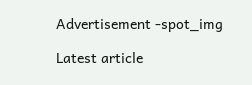Advertisement -spot_img

Latest article